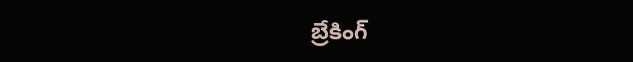బ్రేకింగ్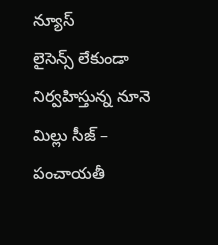న్యూస్
లైసెన్స్ లేకుండా నిర్వహిస్తున్న నూనె మిల్లు సీజ్ – పంచాయతీ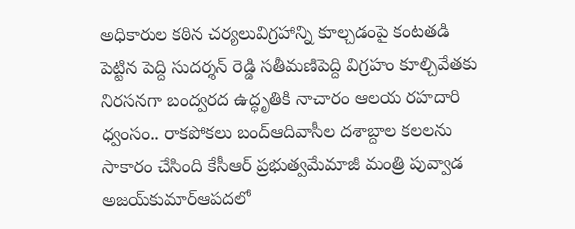అధికారుల కఠిన చర్యలువిగ్రహాన్ని కూల్చడంపై కంటతడి పెట్టిన పెద్ది సుదర్శన్ రెడ్డి సతీమణిపెద్ది విగ్రహం కూల్చివేతకు నిరసనగా బంద్వరద ఉద్ధృతికి నాచారం ఆలయ రహదారి ధ్వంసం.. రాకపోకలు బంద్ఆదివాసీల దశాబ్దాల కలలను సాకారం చేసింది కేసీఆర్‌ ప్రభుత్వమేమాజీ మంత్రి పువ్వాడ అజయ్‌కుమార్ఆపదలో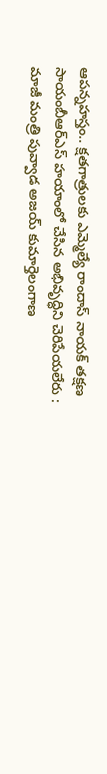ఆపన్నహస్తం.. క్షతగాత్రులకు ఎమ్మెల్యే రాందాస్ నాయక్ తక్షణ సాయంబీఆర్ఎస్ హయాంలో చేసిన అభివృద్ధిని చెరిపేయలేరు : మాజీ మంత్రి పువ్వాడ అజయ్ కుమార్తెలంగాణ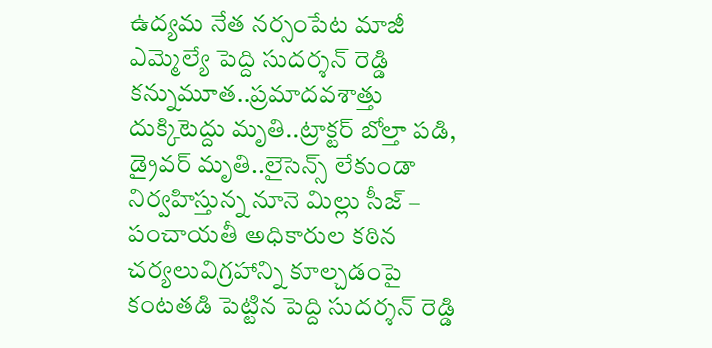ఉద్యమ నేత నర్సంపేట మాజీ ఎమ్మెల్యే పెద్ది సుదర్శన్ రెడ్డి కన్నుమూత..ప్రమాదవశాత్తు దుక్కిటెద్దు మృతి..ట్రాక్టర్ బోల్తా పడి, డ్రైవర్ మృతి..లైసెన్స్ లేకుండా నిర్వహిస్తున్న నూనె మిల్లు సీజ్ – పంచాయతీ అధికారుల కఠిన చర్యలువిగ్రహాన్ని కూల్చడంపై కంటతడి పెట్టిన పెద్ది సుదర్శన్ రెడ్డి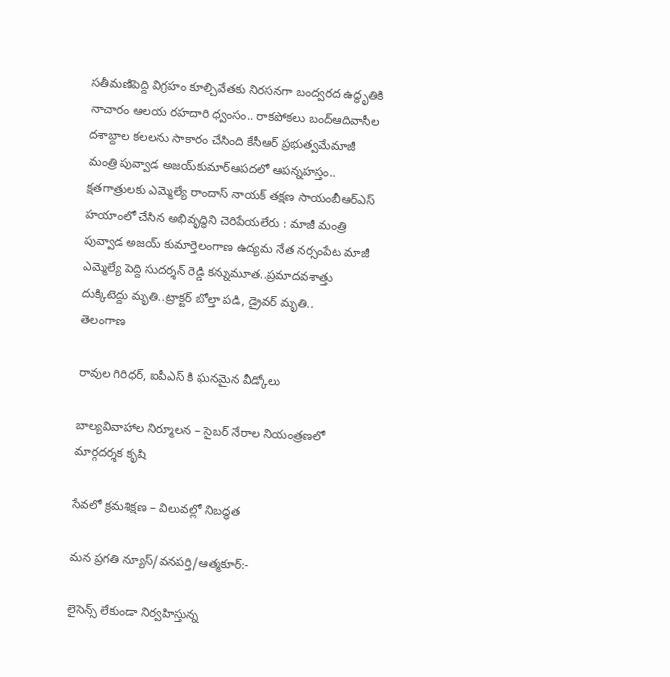సతీమణిపెద్ది విగ్రహం కూల్చివేతకు నిరసనగా బంద్వరద ఉద్ధృతికి నాచారం ఆలయ రహదారి ధ్వంసం.. రాకపోకలు బంద్ఆదివాసీల దశాబ్దాల కలలను సాకారం చేసింది కేసీఆర్‌ ప్రభుత్వమేమాజీ మంత్రి పువ్వాడ అజయ్‌కుమార్ఆపదలో ఆపన్నహస్తం.. క్షతగాత్రులకు ఎమ్మెల్యే రాందాస్ నాయక్ తక్షణ సాయంబీఆర్ఎస్ హయాంలో చేసిన అభివృద్ధిని చెరిపేయలేరు : మాజీ మంత్రి పువ్వాడ అజయ్ కుమార్తెలంగాణ ఉద్యమ నేత నర్సంపేట మాజీ ఎమ్మెల్యే పెద్ది సుదర్శన్ రెడ్డి కన్నుమూత..ప్రమాదవశాత్తు దుక్కిటెద్దు మృతి..ట్రాక్టర్ బోల్తా పడి, డ్రైవర్ మృతి..
తెలంగాణ

రావుల గిరిధర్, ఐపీఎస్ కి ఘనమైన వీడ్కోలు

బాల్యవివాహాల నిర్మూలన – సైబర్ నేరాల నియంత్రణలో మార్గదర్శక కృషి

సేవలో క్రమశిక్షణ – విలువల్లో నిబద్ధత

మన ప్రగతి న్యూస్/వనపర్తి/ఆత్మకూర్:-

లైసెన్స్ లేకుండా నిర్వహిస్తున్న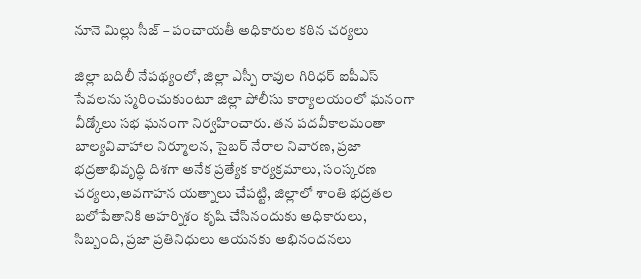నూనె మిల్లు సీజ్ – పంచాయతీ అధికారుల కఠిన చర్యలు

జిల్లా బదిలీ నేపథ్యంలో, జిల్లా ఎస్పీ రావుల గిరిధర్ ఐపీఎస్ సేవలను స్మరించుకుంటూ జిల్లా పోలీసు కార్యాలయంలో ఘనంగా వీడ్కోలు సభ ఘనంగా నిర్వహించారు. తన పదవీకాలమంతా బాల్యవివాహాల నిర్మూలన, సైబర్ నేరాల నివారణ, ప్రజా భద్రతాభివృద్ధి దిశగా అనేక ప్రత్యేక కార్యక్రమాలు, సంస్కరణ చర్యలు,అవగాహన యత్నాలు చేపట్టి, జిల్లాలో శాంతి భద్రతల బలోపేతానికి అహర్నిశం కృషి చేసినందుకు అధికారులు, సిబ్బంది, ప్రజా ప్రతినిధులు ఆయనకు అభినందనలు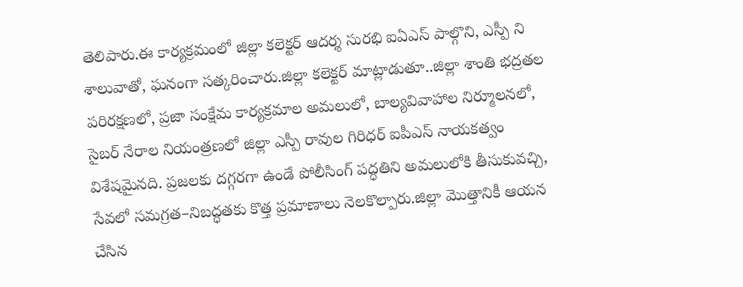తెలిపారు.ఈ కార్యక్రమంలో జిల్లా కలెక్టర్ ఆదర్శ సురభి ఐఏఎస్ పాల్గొని, ఎస్పీ ని శాలువాతో, ఘనంగా సత్కరించారు.జిల్లా కలెక్టర్ మాట్లాడుతూ..జిల్లా శాంతి భద్రతల పరిరక్షణలో, ప్రజా సంక్షేమ కార్యక్రమాల అమలులో, బాల్యవివాహాల నిర్మూలనలో, సైబర్ నేరాల నియంత్రణలో జిల్లా ఎస్పీ రావుల గిరిధర్ ఐపీఎస్ నాయకత్వం విశేషమైనది. ప్రజలకు దగ్గరగా ఉండే పోలీసింగ్ పద్ధతిని అమలులోకి తీసుకువచ్చి, సేవలో సమగ్రత–నిబద్ధతకు కొత్త ప్రమాణాలు నెలకొల్పారు.జిల్లా మొత్తానికీ ఆయన చేసిన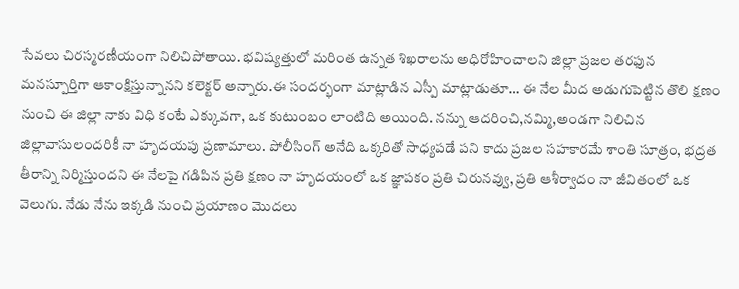సేవలు చిరస్మరణీయంగా నిలిచిపోతాయి. భవిష్యత్తులో మరింత ఉన్నత శిఖరాలను అధిరోహించాలని జిల్లా ప్రజల తరఫున మనస్పూర్తిగా ఆకాంక్షిస్తున్నానని కలెక్టర్ అన్నారు.ఈ సందర్భంగా మాట్లాడిన ఎస్పీ మాట్లాడుతూ… ఈ నేల మీద అడుగుపెట్టిన తొలి క్షణం నుంచి ఈ జిల్లా నాకు విధి కంటే ఎక్కువగా, ఒక కుటుంబం లాంటిది అయింది. నన్ను ఆదరించి,నమ్మి,అండగా నిలిచిన జిల్లావాసులందరికీ నా హృదయపు ప్రణామాలు. పోలీసింగ్ అనేది ఒక్కరితో సాధ్యపడే పని కాదు ప్రజల సహకారమే శాంతి సూత్రం, భద్రత తీరాన్ని నిర్మిస్తుందని ఈ నేలపై గడిపిన ప్రతి క్షణం నా హృదయంలో ఒక జ్ఞాపకం ప్రతి చిరునవ్వు, ప్రతి ఆశీర్వాదం నా జీవితంలో ఒక వెలుగు. నేడు నేను ఇక్కడి నుంచి ప్రయాణం మొదలు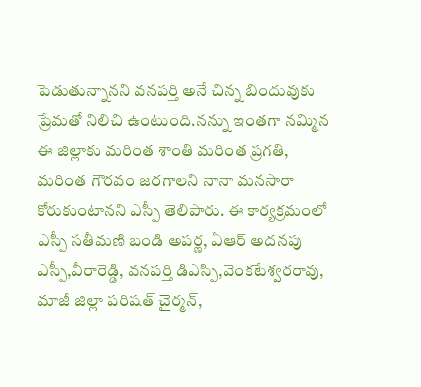పెడుతున్నానని వనపర్తి అనే చిన్న బిందువుకు ప్రేమతో నిలిచి ఉంటుంది.నన్ను ఇంతగా నమ్మిన ఈ జిల్లాకు మరింత శాంతి మరింత ప్రగతి, మరింత గౌరవం జరగాలని నానా మనసారా కోరుకుంటానని ఎస్పీ తెలిపారు. ఈ కార్యక్రమంలో ఎస్పీ సతీమణి బండి అపర్ణ, ఏఆర్ అదనపు ఎస్పీ,వీరారెడ్డి, వనపర్తి డిఎస్పి,వెంకటేశ్వరరావు, మాజీ జిల్లా పరిషత్ చైర్మన్,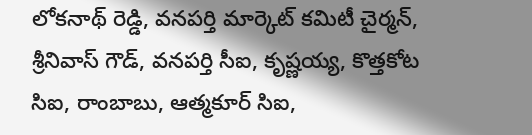లోకనాథ్ రెడ్డి, వనపర్తి మార్కెట్ కమిటీ చైర్మన్, శ్రీనివాస్ గౌడ్, వనపర్తి సీఐ, కృష్ణయ్య, కొత్తకోట సిఐ, రాంబాబు, ఆత్మకూర్ సిఐ,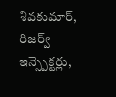శివకుమార్, రిజర్వ్ ఇన్స్పెక్టర్లు,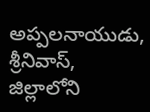అప్పలనాయుడు, శ్రీనివాస్, జిల్లాలోని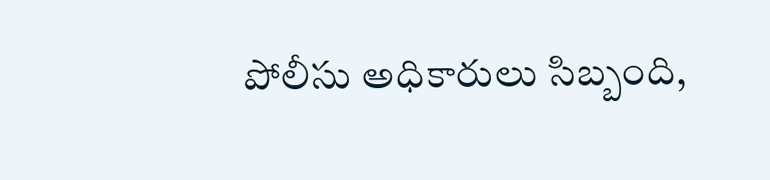పోలీసు అధికారులు సిబ్బంది,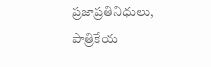ప్రజాప్రతినిధులు, పాత్రికేయ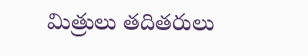మిత్రులు తదితరులు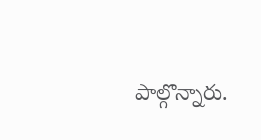పాల్గొన్నారు.